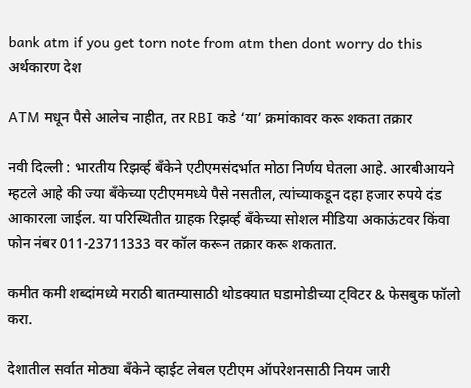bank atm if you get torn note from atm then dont worry do this
अर्थकारण देश

ATM मधून पैसे आलेच नाहीत, तर RBI कडे ‘या’ क्रमांकावर करू शकता तक्रार

नवी दिल्ली : भारतीय रिझर्व्ह बँकेने एटीएमसंदर्भात मोठा निर्णय घेतला आहे. आरबीआयने म्हटले आहे की ज्या बँकेच्या एटीएममध्ये पैसे नसतील, त्यांच्याकडून दहा हजार रुपये दंड आकारला जाईल. या परिस्थितीत ग्राहक रिझर्व्ह बँकेच्या सोशल मीडिया अकाऊंटवर किंवा फोन नंबर 011-23711333 वर कॉल करून तक्रार करू शकतात.

कमीत कमी शब्दांमध्ये मराठी बातम्यासाठी थोडक्यात घडामोडीच्या ट्विटर & फेसबुक फॉलो करा.

देशातील सर्वात मोठ्या बँकेने व्हाईट लेबल एटीएम ऑपरेशनसाठी नियम जारी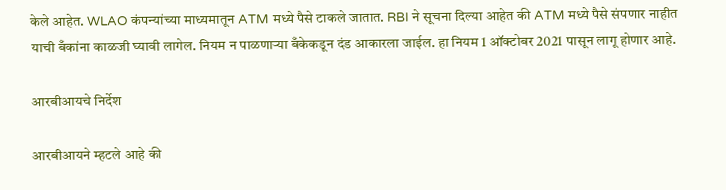केले आहेत. WLAO कंपन्यांच्या माध्यमातून ATM मध्ये पैसे टाकले जातात. RBI ने सूचना दिल्या आहेत की ATM मध्ये पैसे संपणार नाहीत याची बँकांना काळजी घ्यावी लागेल. नियम न पाळणाऱ्या बँकेकडून दंड आकारला जाईल. हा नियम 1 ऑक्टोबर 2021 पासून लागू होणार आहे.

आरबीआयचे निर्देश

आरबीआयने म्हटले आहे की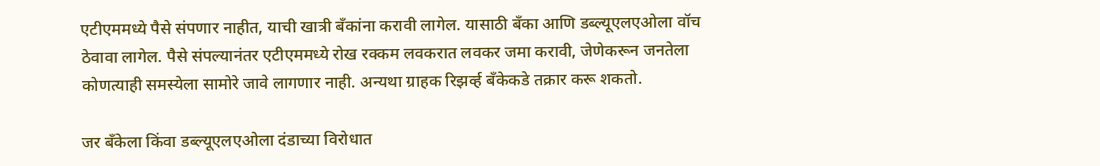एटीएममध्ये पैसे संपणार नाहीत, याची खात्री बँकांना करावी लागेल. यासाठी बँका आणि डब्ल्यूएलएओला वॉच ठेवावा लागेल. पैसे संपल्यानंतर एटीएममध्ये रोख रक्कम लवकरात लवकर जमा करावी, जेणेकरून जनतेला कोणत्याही समस्येला सामोरे जावे लागणार नाही. अन्यथा ग्राहक रिझर्व्ह बँकेकडे तक्रार करू शकतो.

जर बँकेला किंवा डब्ल्यूएलएओला दंडाच्या विरोधात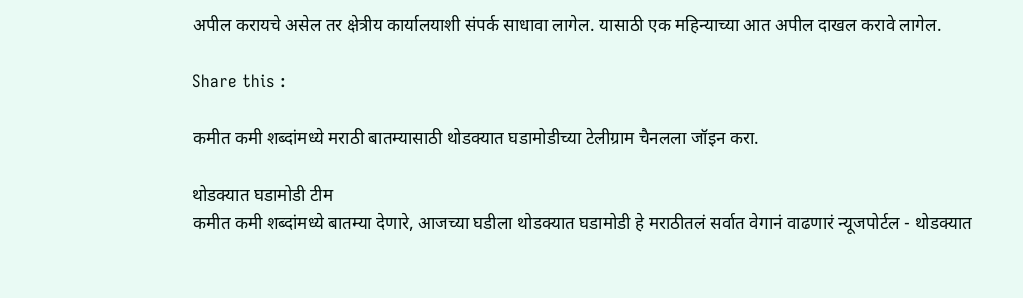अपील करायचे असेल तर क्षेत्रीय कार्यालयाशी संपर्क साधावा लागेल. यासाठी एक महिन्याच्या आत अपील दाखल करावे लागेल.

Share this :

कमीत कमी शब्दांमध्ये मराठी बातम्यासाठी थोडक्यात घडामोडीच्या टेलीग्राम चैनलला जॉइन करा.

थोडक्यात घडामोडी टीम
कमीत कमी शब्दांमध्ये बातम्या देणारे, आजच्या घडीला थोडक्यात घडामोडी हे मराठीतलं सर्वात वेगानं वाढणारं न्यूजपोर्टल - थोडक्यात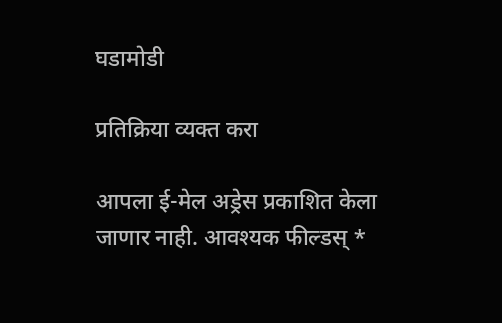घडामोडी

प्रतिक्रिया व्यक्त करा

आपला ई-मेल अड्रेस प्रकाशित केला जाणार नाही. आवश्यक फील्डस् *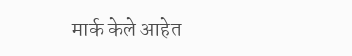मार्क केले आहेत